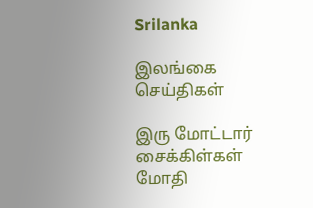Srilanka

இலங்கை செய்திகள்

இரு மோட்டார் சைக்கிள்கள் மோதி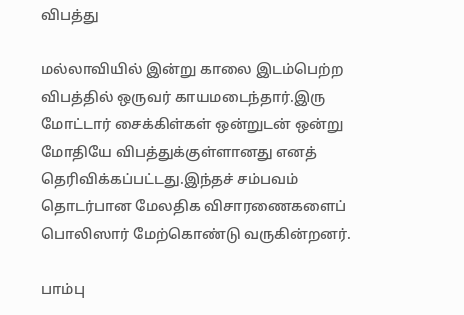விபத்து

மல்லாவியில் இன்று காலை இடம்பெற்ற விபத்தில் ஒருவர் காயமடைந்தார்.இரு மோட்டார் சைக்கிள்கள் ஒன்றுடன் ஒன்று மோதியே விபத்துக்குள்ளானது எனத் தெரிவிக்கப்பட்டது.இந்தச் சம்பவம் தொடர்பான மேலதிக விசாரணைகளைப் பொலிஸார் மேற்கொண்டு வருகின்றனர்.

பாம்பு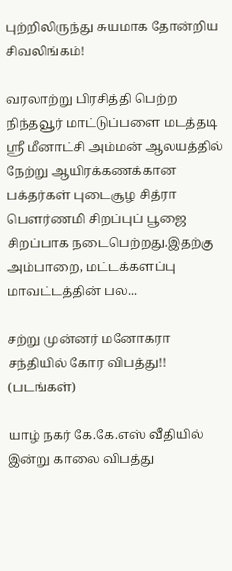புற்றிலிருந்து சுயமாக தோன்றிய சிவலிங்கம்!

வரலாற்று பிரசித்தி பெற்ற நிந்தவூர் மாட்டுப்பளை மடத்தடி ஸ்ரீ மீனாட்சி அம்மன் ஆலயத்தில் நேற்று ஆயிரக்கணக்கான பக்தர்கள் புடைசூழ சித்ரா பௌர்ணமி சிறப்புப் பூஜை சிறப்பாக நடைபெற்றது.இதற்கு அம்பாறை, மட்டக்களப்பு மாவட்டத்தின் பல...

சற்று முன்னர் மனோகரா சந்தியில் கோர விபத்து!! (படங்கள்)

யாழ் நகர் கே.கே.எஸ் வீதியில் இன்று காலை விபத்து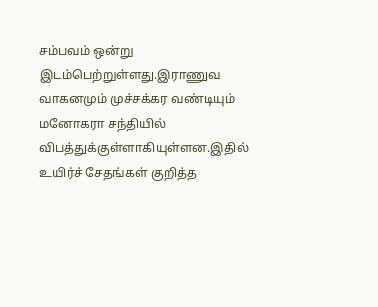சம்பவம் ஒன்று இடம்பெற்றுள்ளது.இராணுவ வாகனமும் முச்சக்கர வண்டியும் மனோகரா சந்தியில் விபத்துக்குள்ளாகியுள்ளன.இதில் உயிர்ச் சேதங்கள் குறித்த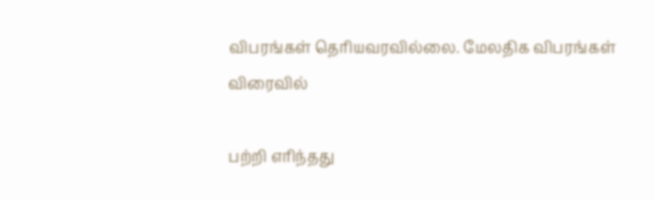விபரங்கள் தெரியவரவில்லை. மேலதிக விபரங்கள் விரைவில்

பற்றி எரிந்தது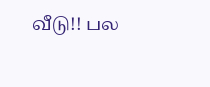வீடு!! பல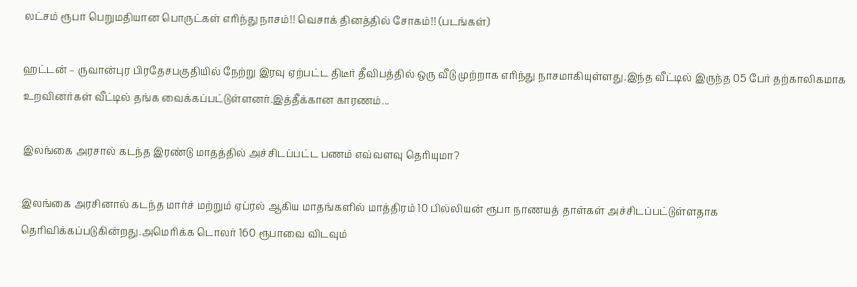லட்சம் ரூபா பெறுமதியான பொருட்கள் எரிந்து நாசம்!! வெசாக் தினத்தில் சோகம்!! (படங்கள்)

ஹட்டன் – ருவான்புர பிரதேசபகுதியில் நேற்று இரவு ஏற்பட்ட திடீர் தீவிபத்தில் ஒரு வீடு முற்றாக எரிந்து நாசமாகியுள்ளது.இந்த வீட்டில் இருந்த 05 பேர் தற்காலிகமாக உறவினர்கள் வீட்டில் தங்க வைக்கப்பட்டுள்ளனர்.இத்தீக்கான காரணம்...

இலங்கை அரசால் கடந்த இரண்டு மாதத்தில் அச்சிடப்பட்ட பணம் எவ்வளவு தெரியுமா?

இலங்கை அரசினால் கடந்த மார்ச் மற்றும் ஏப்ரல் ஆகிய மாதங்களில் மாத்திரம் 10 பில்லியன் ரூபா நாணயத் தாள்கள் அச்சிடப்பட்டுள்ளதாக தெரிவிக்கப்படுகின்றது.அமெரிக்க டொலர் 160 ரூபாவை விடவும்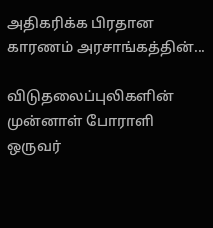அதிகரிக்க பிரதான காரணம் அரசாங்கத்தின்...

விடுதலைப்புலிகளின் முன்னாள் போராளி ஒருவர்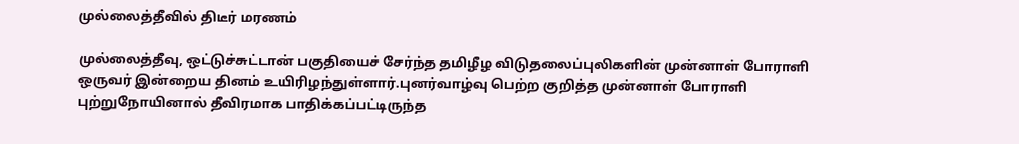முல்லைத்தீவில் திடீர் மரணம்

முல்லைத்தீவு, ஒட்டுச்சுட்டான் பகுதியைச் சேர்ந்த தமிழீழ விடுதலைப்புலிகளின் முன்னாள் போராளி ஒருவர் இன்றைய தினம் உயிரிழந்துள்ளார்.புனர்வாழ்வு பெற்ற குறித்த முன்னாள் போராளி புற்றுநோயினால் தீவிரமாக பாதிக்கப்பட்டிருந்த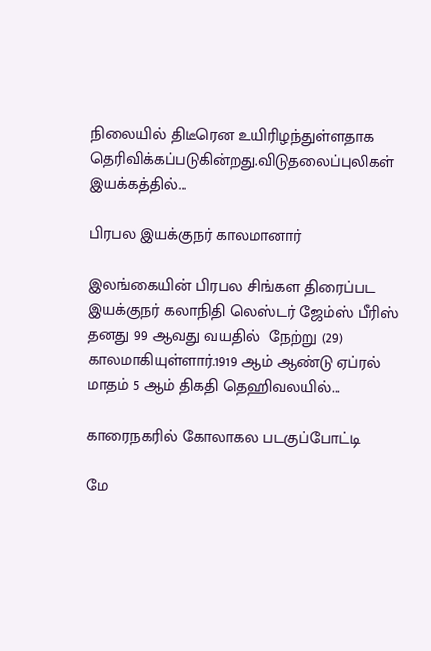நிலையில் திடீரென உயிரிழந்துள்ளதாக தெரிவிக்கப்படுகின்றது.விடுதலைப்புலிகள் இயக்கத்தில்...

பிரபல இயக்குநர் காலமானார்

இலங்கையின் பிரபல சிங்கள திரைப்பட இயக்குநர் கலாநிதி லெஸ்டர் ஜேம்ஸ் பீரிஸ் தனது 99 ஆவது வயதில்  நேற்று (29) காலமாகியுள்ளார்.1919 ஆம் ஆண்டு ஏப்ரல் மாதம் 5 ஆம் திகதி தெஹிவலயில்...

காரைநகரில் கோலாகல படகுப்போட்டி

மே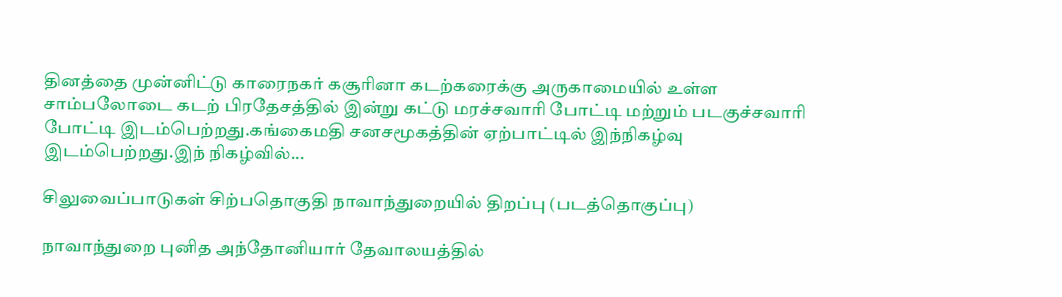தினத்தை முன்னிட்டு காரைநகர் கசூரினா கடற்கரைக்கு அருகாமையில் உள்ள சாம்பலோடை கடற் பிரதேசத்தில் இன்று கட்டு மரச்சவாரி போட்டி மற்றும் படகுச்சவாரி போட்டி இடம்பெற்றது.கங்கைமதி சனசமூகத்தின் ஏற்பாட்டில் இந்நிகழ்வு இடம்பெற்றது.இந் நிகழ்வில்...

சிலுவைப்பாடுகள் சிற்பதொகுதி நாவாந்துறையில் திறப்பு (படத்தொகுப்பு)

நாவாந்துறை புனித அந்தோனியார் தேவாலயத்தில்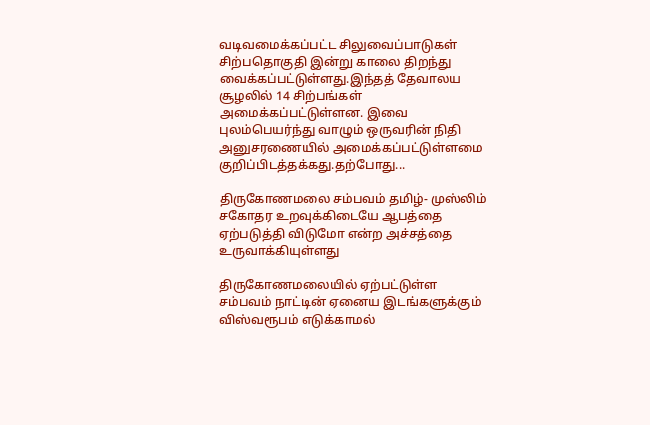வடிவமைக்கப்பட்ட சிலுவைப்பாடுகள் சிற்பதொகுதி இன்று காலை திறந்து வைக்கப்பட்டுள்ளது.இந்தத் தேவாலய சூழலில் 14 சிற்பங்கள் அமைக்கப்பட்டுள்ளன. இவை புலம்பெயர்ந்து வாழும் ஒருவரின் நிதி அனுசரணையில் அமைக்கப்பட்டுள்ளமை குறிப்பிடத்தக்கது.தற்போது...

திருகோணமலை சம்பவம் தமிழ்- முஸ்லிம் சகோதர உறவுக்கிடையே ஆபத்தை ஏற்படுத்தி விடுமோ என்ற அச்சத்தை உருவாக்கியுள்ளது

திருகோணமலையில் ஏற்பட்டுள்ள சம்பவம் நாட்டின் ஏனைய இடங்களுக்கும் விஸ்வரூபம் எடுக்காமல்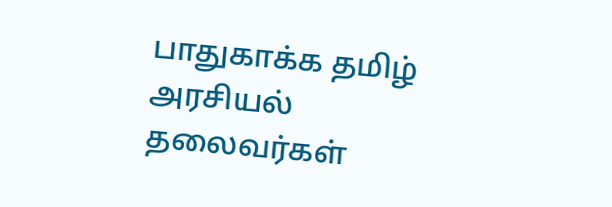பாதுகாக்க தமிழ் அரசியல் தலைவர்கள்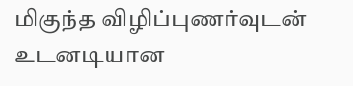மிகுந்த விழிப்புணர்வுடன் உடனடியான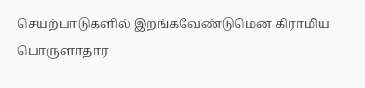செயற்பாடுகளில் இறங்கவேண்டுமென கிராமிய பொருளாதார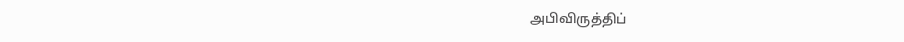அபிவிருத்திப்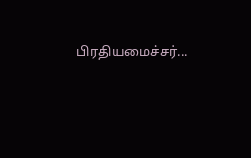பிரதியமைச்சர்...